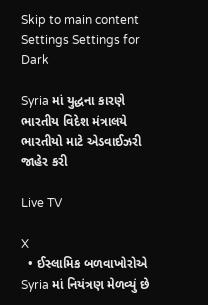Skip to main content
Settings Settings for Dark

Syria માં યુદ્ધના કારણે ભારતીય વિદેશ મંત્રાલયે ભારતીયો માટે એડવાઈઝરી જાહેર કરી

Live TV

X
  • ઈસ્લામિક બળવાખોરોએ Syria માં નિયંત્રણ મેળવ્યું છે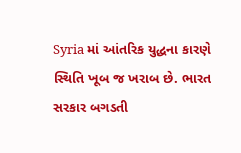Syria માં આંતરિક યુદ્ધના કારણે સ્થિતિ ખૂબ જ ખરાબ છે. ભારત સરકાર બગડતી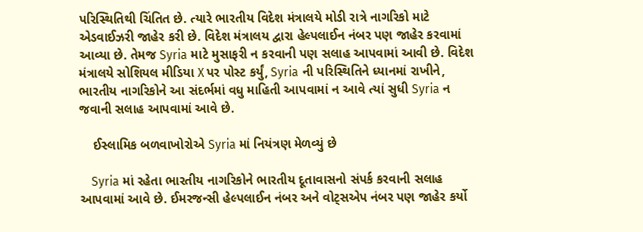પરિસ્થિતિથી ચિંતિત છે. ત્યારે ભારતીય વિદેશ મંત્રાલયે મોડી રાત્રે નાગરિકો માટે એડવાઈઝરી જાહેર કરી છે. વિદેશ મંત્રાલય દ્વારા હેલ્પલાઈન નંબર પણ જાહેર કરવામાં આવ્યા છે. તેમજ Syria માટે મુસાફરી ન કરવાની પણ સલાહ આપવામાં આવી છે. વિદેશ મંત્રાલયે સોશિયલ મીડિયા X પર પોસ્ટ કર્યું, Syria ની પરિસ્થિતિને ધ્યાનમાં રાખીને, ભારતીય નાગરિકોને આ સંદર્ભમાં વધુ માહિતી આપવામાં ન આવે ત્યાં સુધી Syria ન જવાની સલાહ આપવામાં આવે છે.

    ઈસ્લામિક બળવાખોરોએ Syria માં નિયંત્રણ મેળવ્યું છે

    Syria માં રહેતા ભારતીય નાગરિકોને ભારતીય દૂતાવાસનો સંપર્ક કરવાની સલાહ આપવામાં આવે છે. ઈમરજન્સી હેલ્પલાઈન નંબર અને વોટ્સએપ નંબર પણ જાહેર કર્યો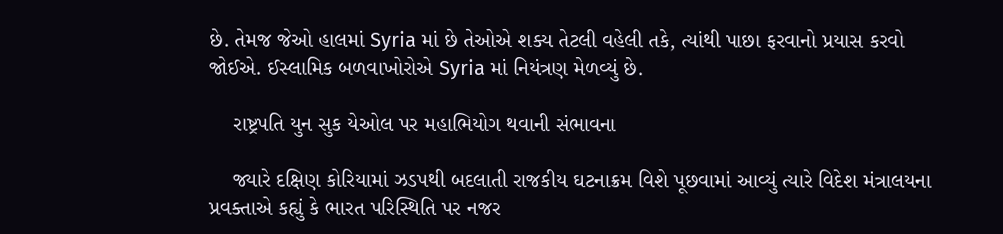છે. તેમજ જેઓ હાલમાં Syria માં છે તેઓએ શક્ય તેટલી વહેલી તકે, ત્યાંથી પાછા ફરવાનો પ્રયાસ કરવો જોઈએ. ઈસ્લામિક બળવાખોરોએ Syria માં નિયંત્રણ મેળવ્યું છે.

    રાષ્ટ્રપતિ યુન સુક યેઓલ પર મહાભિયોગ થવાની સંભાવના

    જ્યારે દક્ષિણ કોરિયામાં ઝડપથી બદલાતી રાજકીય ઘટનાક્રમ વિશે પૂછવામાં આવ્યું ત્યારે વિદેશ મંત્રાલયના પ્રવક્તાએ કહ્યું કે ભારત પરિસ્થિતિ પર નજર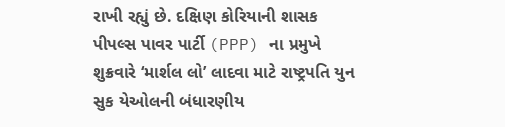રાખી રહ્યું છે. દક્ષિણ કોરિયાની શાસક પીપલ્સ પાવર પાર્ટી (PPP) ના પ્રમુખે શુક્રવારે ‘માર્શલ લો’ લાદવા માટે રાષ્ટ્રપતિ યુન સુક યેઓલની બંધારણીય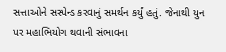સત્તાઓને સસ્પેન્ડ કરવાનું સમર્થન કર્યું હતું. જેનાથી યુન પર મહાભિયોગ થવાની સંભાવના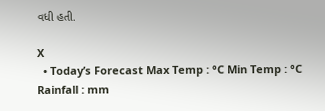વધી હતી.

X
  • Today’s Forecast Max Temp : °C Min Temp : °C Rainfall : mm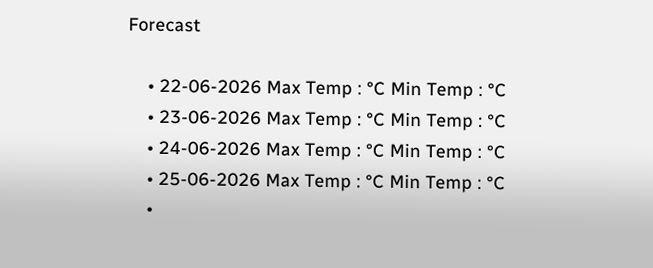Forecast

    • 22-06-2026 Max Temp : °C Min Temp : °C
    • 23-06-2026 Max Temp : °C Min Temp : °C
    • 24-06-2026 Max Temp : °C Min Temp : °C
    • 25-06-2026 Max Temp : °C Min Temp : °C
    •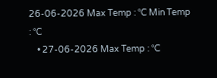26-06-2026 Max Temp : °C Min Temp : °C
    • 27-06-2026 Max Temp : °C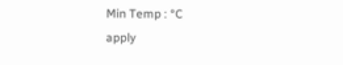Min Temp : °C
apply